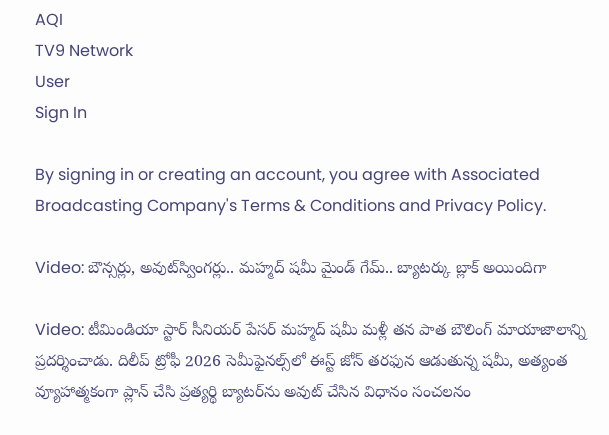AQI
TV9 Network
User
Sign In

By signing in or creating an account, you agree with Associated Broadcasting Company's Terms & Conditions and Privacy Policy.

Video: బౌన్సర్లు, అవుట్‌స్వింగర్లు.. మహ్మద్ షమీ మైండ్ గేమ్‌.. బ్యాటర్కు బ్లాక్ అయిందిగా

Video: టీమిండియా స్టార్ సీనియర్ పేసర్ మహ్మద్ షమీ మళ్లీ తన పాత బౌలింగ్ మాయాజాలాన్ని ప్రదర్శించాడు. దిలీప్ ట్రోఫీ 2026 సెమీఫైనల్స్‌లో ఈస్ట్ జోన్ తరఫున ఆడుతున్న షమీ, అత్యంత వ్యూహాత్మకంగా ప్లాన్ చేసి ప్రత్యర్థి బ్యాటర్‌ను అవుట్ చేసిన విధానం సంచలనం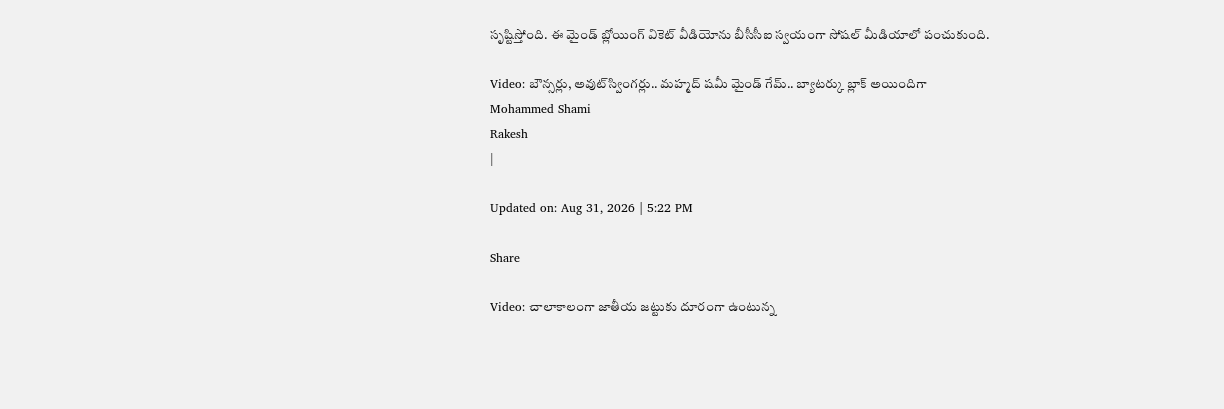సృష్టిస్తోంది. ఈ మైండ్ బ్లోయింగ్ వికెట్ వీడియోను బీసీసీఐ స్వయంగా సోషల్ మీడియాలో పంచుకుంది.

Video: బౌన్సర్లు, అవుట్‌స్వింగర్లు.. మహ్మద్ షమీ మైండ్ గేమ్‌.. బ్యాటర్కు బ్లాక్ అయిందిగా
Mohammed Shami
Rakesh
|

Updated on: Aug 31, 2026 | 5:22 PM

Share

Video: చాలాకాలంగా జాతీయ జట్టుకు దూరంగా ఉంటున్న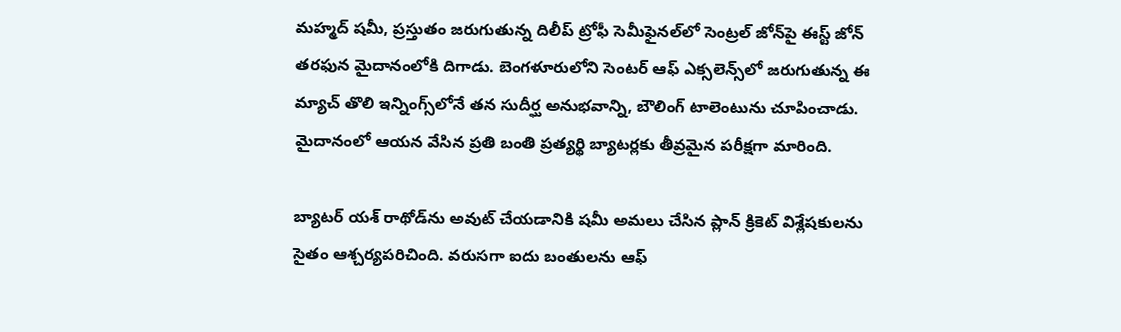మహ్మద్ షమీ, ప్రస్తుతం జరుగుతున్న దిలీప్ ట్రోఫీ సెమీఫైనల్‌లో సెంట్రల్ జోన్‌పై ఈస్ట్ జోన్ తరఫున మైదానంలోకి దిగాడు. బెంగళూరులోని సెంటర్ ఆఫ్ ఎక్సలెన్స్‌లో జరుగుతున్న ఈ మ్యాచ్ తొలి ఇన్నింగ్స్‌లోనే తన సుదీర్ఘ అనుభవాన్ని, బౌలింగ్ టాలెంటును చూపించాడు. మైదానంలో ఆయన వేసిన ప్రతి బంతి ప్రత్యర్థి బ్యాటర్లకు తీవ్రమైన పరీక్షగా మారింది.

బ్యాటర్ యశ్ రాథోడ్‌ను అవుట్ చేయడానికి షమీ అమలు చేసిన ప్లాన్ క్రికెట్ విశ్లేషకులను సైతం ఆశ్చర్యపరిచింది. వరుసగా ఐదు బంతులను ఆఫ్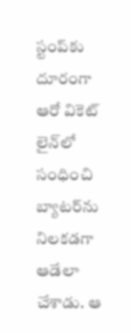స్టంప్‌కు దూరంగా ఆరో వికెట్ లైన్‌లో సంధించి బ్యాటర్‌ను నిలకడగా ఆడేలా చేశాడు. ఆ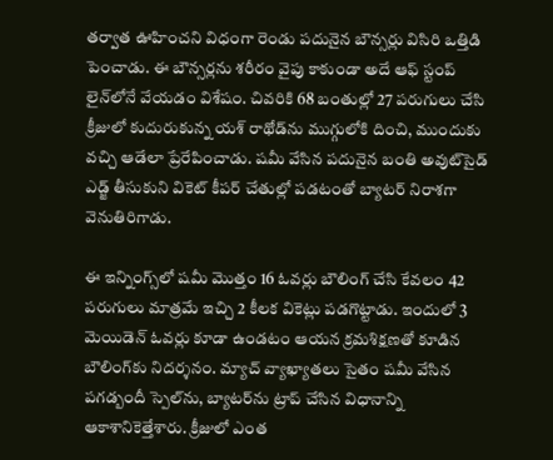తర్వాత ఊహించని విధంగా రెండు పదునైన బౌన్సర్లు విసిరి ఒత్తిడి పెంచాడు. ఈ బౌన్సర్లను శరీరం వైపు కాకుండా అదే ఆఫ్ స్టంప్ లైన్‌లోనే వేయడం విశేషం. చివరికి 68 బంతుల్లో 27 పరుగులు చేసి క్రీజులో కుదురుకున్న యశ్ రాథోడ్‌ను ముగ్గులోకి దించి, ముందుకు వచ్చి ఆడేలా ప్రేరేపించాడు. షమీ వేసిన పదునైన బంతి అవుట్‌సైడ్ ఎడ్జ్ తీసుకుని వికెట్ కీపర్ చేతుల్లో పడటంతో బ్యాటర్ నిరాశగా వెనుతిరిగాడు.

ఈ ఇన్నింగ్స్‌లో షమీ మొత్తం 16 ఓవర్లు బౌలింగ్ చేసి కేవలం 42 పరుగులు మాత్రమే ఇచ్చి 2 కీలక వికెట్లు పడగొట్టాడు. ఇందులో 3 మెయిడెన్ ఓవర్లు కూడా ఉండటం ఆయన క్రమశిక్షణతో కూడిన బౌలింగ్‌కు నిదర్శనం. మ్యాచ్ వ్యాఖ్యాతలు సైతం షమీ వేసిన పగడ్బందీ స్పెల్‌ను, బ్యాటర్‌ను ట్రాప్‌ చేసిన విధానాన్ని ఆకాశానికెత్తేశారు. క్రీజులో ఎంత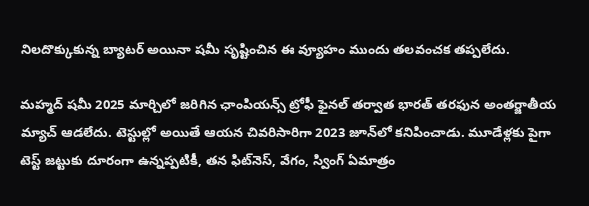నిలదొక్కుకున్న బ్యాటర్ అయినా షమీ సృష్టించిన ఈ వ్యూహం ముందు తలవంచక తప్పలేదు.

మహ్మద్ షమీ 2025 మార్చిలో జరిగిన ఛాంపియన్స్ ట్రోఫీ ఫైనల్ తర్వాత భారత్ తరఫున అంతర్జాతీయ మ్యాచ్ ఆడలేదు. టెస్టుల్లో అయితే ఆయన చివరిసారిగా 2023 జూన్‌లో కనిపించాడు. మూడేళ్లకు పైగా టెస్ట్ జట్టుకు దూరంగా ఉన్నప్పటికీ, తన ఫిట్‌నెస్, వేగం, స్వింగ్ ఏమాత్రం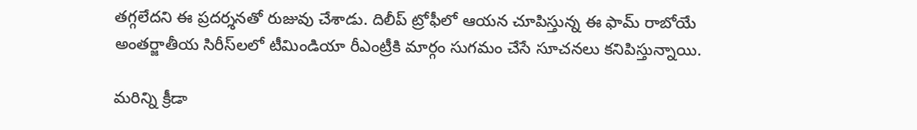తగ్గలేదని ఈ ప్రదర్శనతో రుజువు చేశాడు. దిలీప్ ట్రోఫీలో ఆయన చూపిస్తున్న ఈ ఫామ్ రాబోయే అంతర్జాతీయ సిరీస్‌లలో టీమిండియా రీఎంట్రీకి మార్గం సుగమం చేసే సూచనలు కనిపిస్తున్నాయి.

మరిన్ని క్రీడా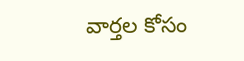వార్తల కోసం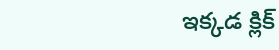ఇక్కడ క్లిక్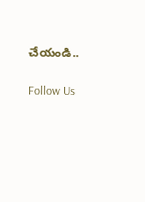చేయండి..

Follow Us